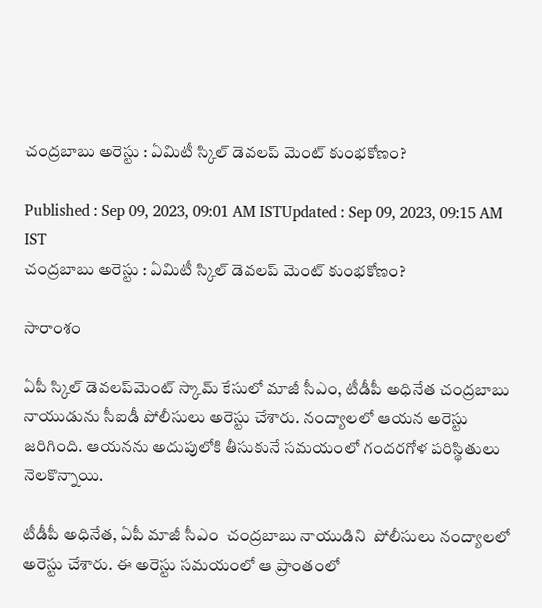చంద్రబాబు అరెస్టు : ఏమిటీ స్కిల్ డెవలప్ మెంట్ కుంభకోణం?

Published : Sep 09, 2023, 09:01 AM ISTUpdated : Sep 09, 2023, 09:15 AM IST
చంద్రబాబు అరెస్టు : ఏమిటీ స్కిల్ డెవలప్ మెంట్ కుంభకోణం?

సారాంశం

ఏపీ స్కిల్ డెవలప్‌మెంట్ స్కామ్ కేసులో మాజీ సీఎం, టీడీపీ అధినేత చంద్రబాబు నాయుడును సీఐడీ పోలీసులు అరెస్టు చేశారు. నంద్యాలలో ఆయన అరెస్టు జరిగింది. ఆయనను అదుపులోకి తీసుకునే సమయంలో గందరగోళ పరిస్థితులు నెలకొన్నాయి.

టీడీపీ అధినేత, ఏపీ మాజీ సీఎం  చంద్రబాబు నాయుడిని  పోలీసులు నంద్యాలలో అరెస్టు చేశారు. ఈ అరెస్టు సమయంలో ఆ ప్రాంతంలో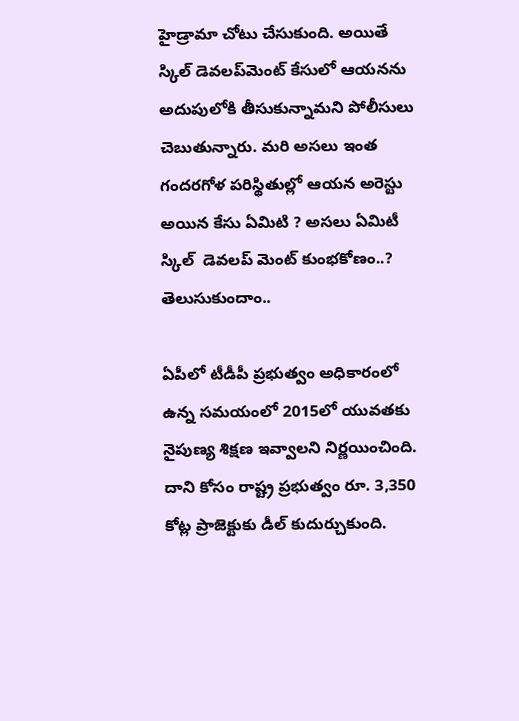హైడ్రామా చోటు చేసుకుంది. అయితే స్కిల్ డెవలప్‌మెంట్ కేసులో ఆయనను అదుపులోకి తీసుకున్నామని పోలీసులు చెబుతున్నారు. మరి అసలు ఇంత గందరగోళ పరిస్థితుల్లో ఆయన అరెస్టు అయిన కేసు ఏమిటి ? అసలు ఏమిటీ స్కిల్  డెవలప్ మెంట్ కుంభకోణం..? తెలుసుకుందాం..

ఏపీలో టీడీపీ ప్రభుత్వం అధికారంలో ఉన్న సమయంలో 2015లో యువతకు నైపుణ్య శిక్షణ ఇవ్వాలని నిర్ణయించింది. దాని కోసం రాష్ట్ర ప్రభుత్వం రూ. 3,350 కోట్ల ప్రాజెక్టుకు డీల్ కుదుర్చుకుంది.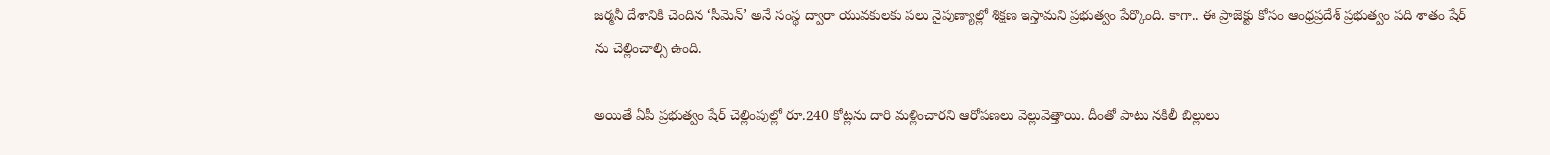జర్మనీ దేశానికి చెందిన ‘సీమెన్’ అనే సంస్థ ద్వారా యువకులకు పలు నైపుణ్యాల్లో శిక్షణ ఇస్తామని ప్రభుత్వం పేర్కొంది. కాగా.. ఈ ప్రాజెక్టు కోసం ఆంధ్రప్రదేశ్ ప్రభుత్వం పది శాతం షేర్ ను చెల్లించాల్సి ఉంది.

అయితే ఏపీ ప్రభుత్వం షేర్ చెల్లింపుల్లో రూ.240 కోట్లను దారి మళ్లించారని ఆరోపణలు వెల్లువెత్తాయి. దీంతో పాటు నకిలీ బిల్లులు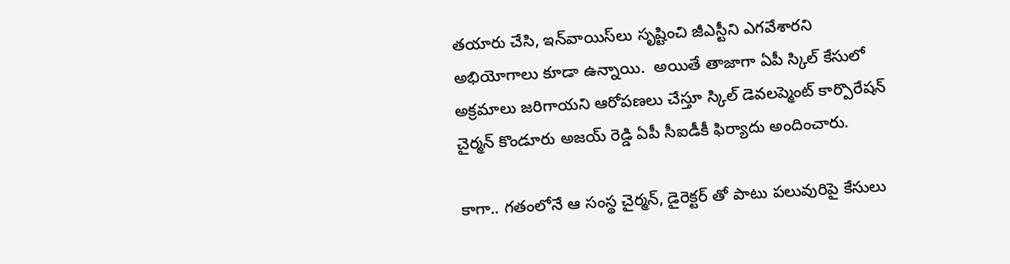తయారు చేసి, ఇన్‌వాయిస్‌లు సృష్టించి జీఎస్టీని ఎగవేశారని అభియోగాలు కూడా ఉన్నాయి.  అయితే తాజాగా ఏపీ స్కిల్ కేసులో అక్రమాలు జరిగాయని ఆరోపణలు చేస్తూ స్కిల్ డెవలప్మెంట్ కార్పొరేషన్ చైర్మన్ కొండూరు అజయ్ రెడ్డి ఏపీ సీఐడీకీ ఫిర్యాదు అందించారు.

కాగా.. గతంలోనే ఆ సంస్థ చైర్మన్, డైరెక్టర్ తో పాటు పలువురిపై కేసులు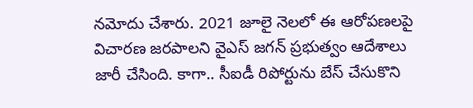నమోదు చేశారు. 2021 జూలై నెలలో ఈ ఆరోపణలపై విచారణ జరపాలని వైఎస్ జగన్ ప్రభుత్వం ఆదేశాలు జారీ చేసింది. కాగా.. సీఐడీ రిపోర్టును బేస్ చేసుకొని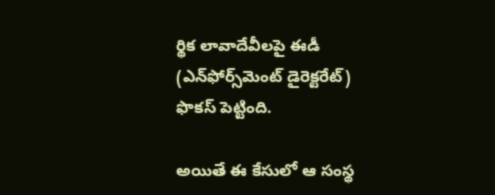ర్థిక లావాదేవీలపై ఈడీ (ఎన్‌ఫోర్స్‌మెంట్‌ డైరెక్టరేట్‌) ఫొకస్ పెట్టింది.

అయితే ఈ కేసులో ఆ సంస్థ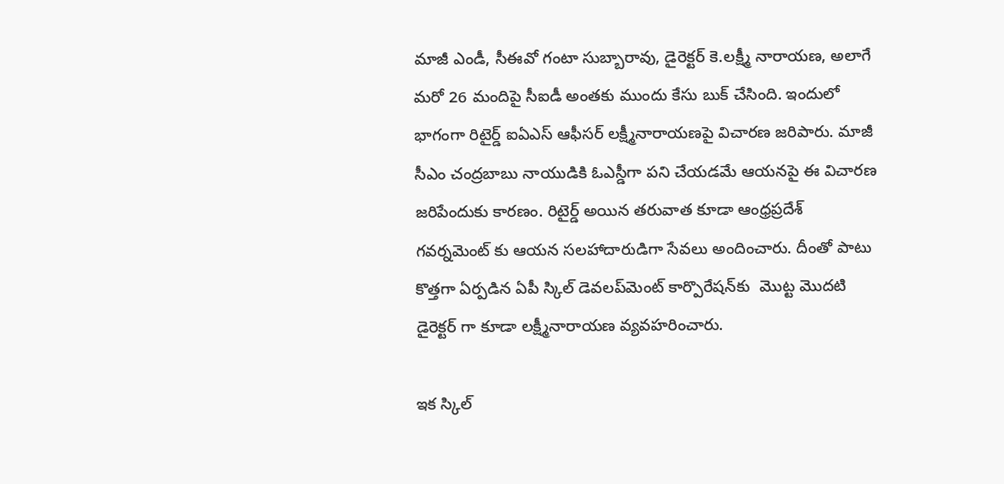మాజీ ఎండీ, సీఈవో గంటా సుబ్బారావు, డైరెక్టర్‌ కె.లక్ష్మీ నారాయణ, అలాగే మరో 26 మందిపై సీఐడీ అంతకు ముందు కేసు బుక్ చేసింది. ఇందులో భాగంగా రిటైర్డ్ ఐఏఎస్ ఆఫీసర్ లక్ష్మీనారాయణపై విచారణ జరిపారు. మాజీ సీఎం చంద్రబాబు నాయుడికి ఓఎస్డీగా పని చేయడమే ఆయనపై ఈ విచారణ జరిపేందుకు కారణం. రిటైర్డ్ అయిన తరువాత కూడా ఆంధ్రప్రదేశ్ గవర్నమెంట్ కు ఆయన సలహాదారుడిగా సేవలు అందించారు. దీంతో పాటు కొత్తగా ఏర్పడిన ఏపీ స్కిల్ డెవలప్‌మెంట్ కార్పొరేషన్‌కు  మొట్ట మొదటి డైరెక్టర్ గా కూడా లక్ష్మీనారాయణ వ్యవహరించారు.

ఇక స్కిల్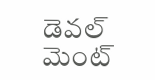డెవల్ మెంట్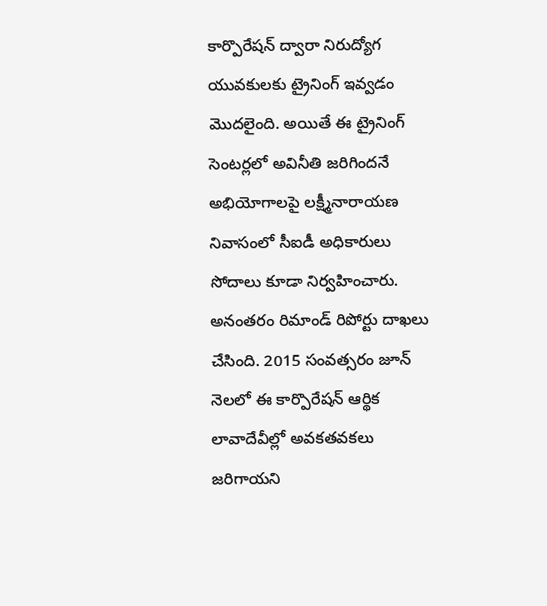కార్పొరేషన్ ద్వారా నిరుద్యోగ యువకులకు ట్రైనింగ్ ఇవ్వడం మొదలైంది. అయితే ఈ ట్రైనింగ్ సెంటర్లలో అవినీతి జరిగిందనే అభియోగాలపై లక్ష్మీనారాయణ నివాసంలో సీఐడీ అధికారులు సోదాలు కూడా నిర్వహించారు. అనంతరం రిమాండ్ రిపోర్టు దాఖలు చేసింది. 2015 సంవత్సరం జూన్‌ నెలలో ఈ కార్పొరేషన్ ఆర్థిక లావాదేవీల్లో అవకతవకలు జరిగాయని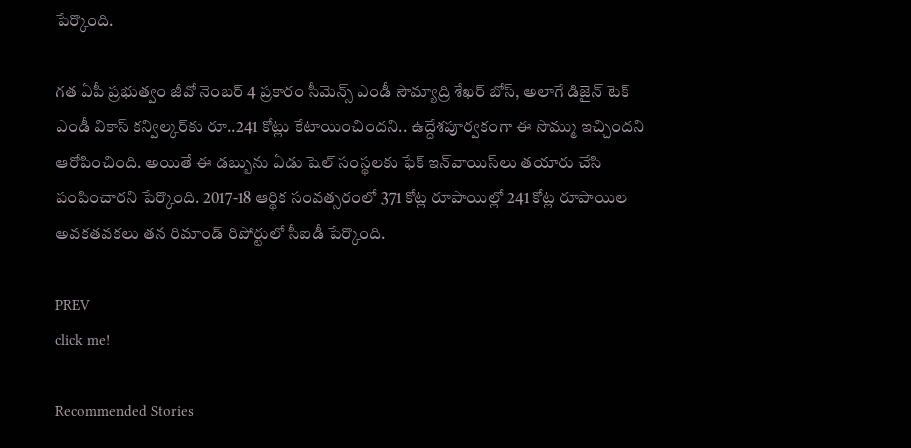పేర్కొంది.

గత ఏపీ ప్రభుత్వం జీవో నెంబర్ 4 ప్రకారం సీమెన్స్‌ ఎండీ సౌమ్యాద్రి శేఖర్‌ బోస్, అలాగే డిజైన్‌ టెక్‌ ఎండీ వికాస్‌ కన్విల్కర్‌కు రూ..241 కోట్లు కేటాయించిందని.. ఉద్దేశపూర్వకంగా ఈ సొమ్ము ఇచ్చిందని ఆరోపించింది. అయితే ఈ డబ్బును ఏడు షెల్ సంస్థలకు ఫేక్ ఇన్‌వాయిస్‌లు తయారు చేసి పంపించారని పేర్కొంది. 2017-18 ఆర్థిక సంవత్సరంలో 371 కోట్ల రూపాయిల్లో 241 కోట్ల రూపాయిల అవకతవకలు తన రిమాండ్ రిపోర్టులో సీఐడీ పేర్కొంది.

PREV
click me!

Recommended Stories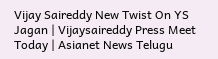Vijay Saireddy New Twist On YS Jagan | Vijaysaireddy Press Meet Today | Asianet News Telugu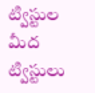ట్విస్టుల మీద ట్విస్టులు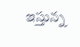ఇస్తున్న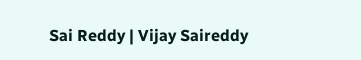Sai Reddy | Vijay Saireddy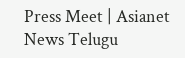Press Meet | Asianet News Telugu